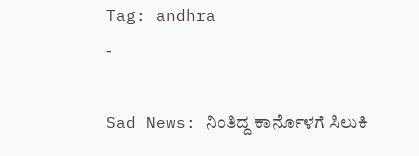Tag: andhra
-

Sad News: ನಿಂತಿದ್ದ ಕಾರ್ನೊಳಗೆ ಸಿಲುಕಿ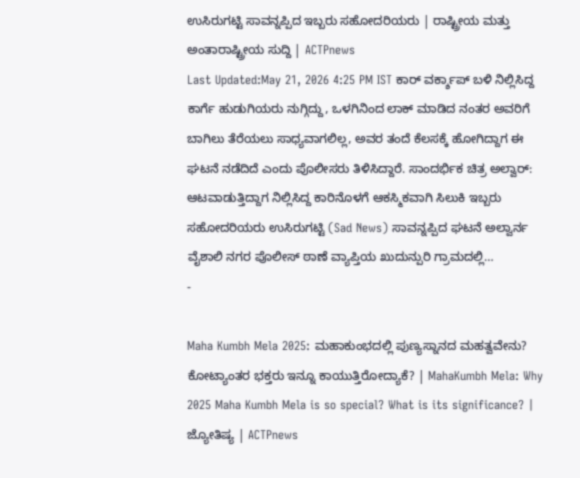ಉಸಿರುಗಟ್ಟಿ ಸಾವನ್ನಪ್ಪಿದ ಇಬ್ಬರು ಸಹೋದರಿಯರು | ರಾಷ್ಟ್ರೀಯ ಮತ್ತು ಅಂತಾರಾಷ್ಟ್ರೀಯ ಸುದ್ದಿ | ACTPnews
Last Updated:May 21, 2026 4:25 PM IST ಕಾರ್ ವರ್ಕ್ಶಾಪ್ ಬಳಿ ನಿಲ್ಲಿಸಿದ್ದ ಕಾರ್ಗೆ ಹುಡುಗಿಯರು ನುಗ್ಗಿದ್ದು, ಒಳಗಿನಿಂದ ಲಾಕ್ ಮಾಡಿದ ನಂತರ ಅವರಿಗೆ ಬಾಗಿಲು ತೆರೆಯಲು ಸಾಧ್ಯವಾಗಲಿಲ್ಲ, ಅವರ ತಂದೆ ಕೆಲಸಕ್ಕೆ ಹೋಗಿದ್ದಾಗ ಈ ಘಟನೆ ನಡೆದಿದೆ ಎಂದು ಪೊಲೀಸರು ತಿಳಿಸಿದ್ದಾರೆ. ಸಾಂದರ್ಭಿಕ ಚಿತ್ರ ಅಲ್ವಾರ್: ಆಟವಾಡುತ್ತಿದ್ದಾಗ ನಿಲ್ಲಿಸಿದ್ದ ಕಾರಿನೊಳಗೆ ಆಕಸ್ಮಿಕವಾಗಿ ಸಿಲುಕಿ ಇಬ್ಬರು ಸಹೋದರಿಯರು ಉಸಿರುಗಟ್ಟಿ (Sad News) ಸಾವನ್ನಪ್ಪಿದ ಘಟನೆ ಅಲ್ವಾರ್ನ ವೈಶಾಲಿ ನಗರ ಪೊಲೀಸ್ ಠಾಣೆ ವ್ಯಾಪ್ತಿಯ ಖುದುನ್ಪುರಿ ಗ್ರಾಮದಲ್ಲಿ…
-

Maha Kumbh Mela 2025: ಮಹಾಕುಂಭದಲ್ಲಿ ಪುಣ್ಯಸ್ನಾನದ ಮಹತ್ವವೇನು? ಕೋಟ್ಯಾಂತರ ಭಕ್ತರು ಇನ್ನೂ ಕಾಯುತ್ತಿರೋದ್ಯಾಕೆ? | MahaKumbh Mela: Why 2025 Maha Kumbh Mela is so special? What is its significance? | ಜ್ಯೋತಿಷ್ಯ | ACTPnews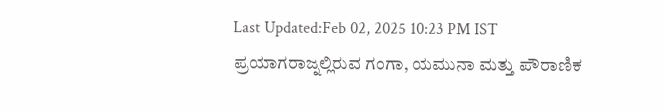Last Updated:Feb 02, 2025 10:23 PM IST ಪ್ರಯಾಗರಾಜ್ನಲ್ಲಿರುವ ಗಂಗಾ, ಯಮುನಾ ಮತ್ತು ಪೌರಾಣಿಕ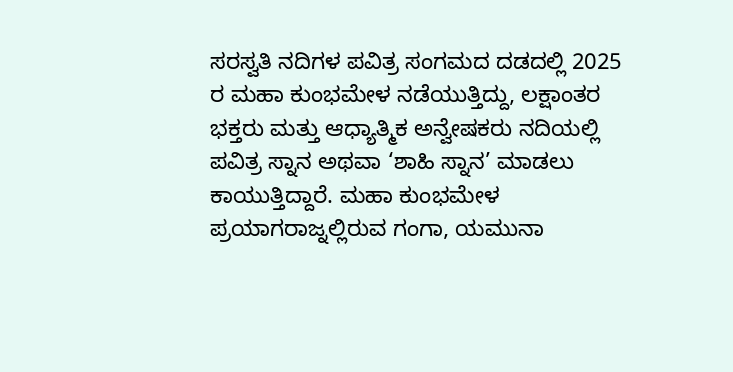ಸರಸ್ವತಿ ನದಿಗಳ ಪವಿತ್ರ ಸಂಗಮದ ದಡದಲ್ಲಿ 2025 ರ ಮಹಾ ಕುಂಭಮೇಳ ನಡೆಯುತ್ತಿದ್ದು, ಲಕ್ಷಾಂತರ ಭಕ್ತರು ಮತ್ತು ಆಧ್ಯಾತ್ಮಿಕ ಅನ್ವೇಷಕರು ನದಿಯಲ್ಲಿ ಪವಿತ್ರ ಸ್ನಾನ ಅಥವಾ ‘ಶಾಹಿ ಸ್ನಾನ’ ಮಾಡಲು ಕಾಯುತ್ತಿದ್ದಾರೆ. ಮಹಾ ಕುಂಭಮೇಳ ಪ್ರಯಾಗರಾಜ್ನಲ್ಲಿರುವ ಗಂಗಾ, ಯಮುನಾ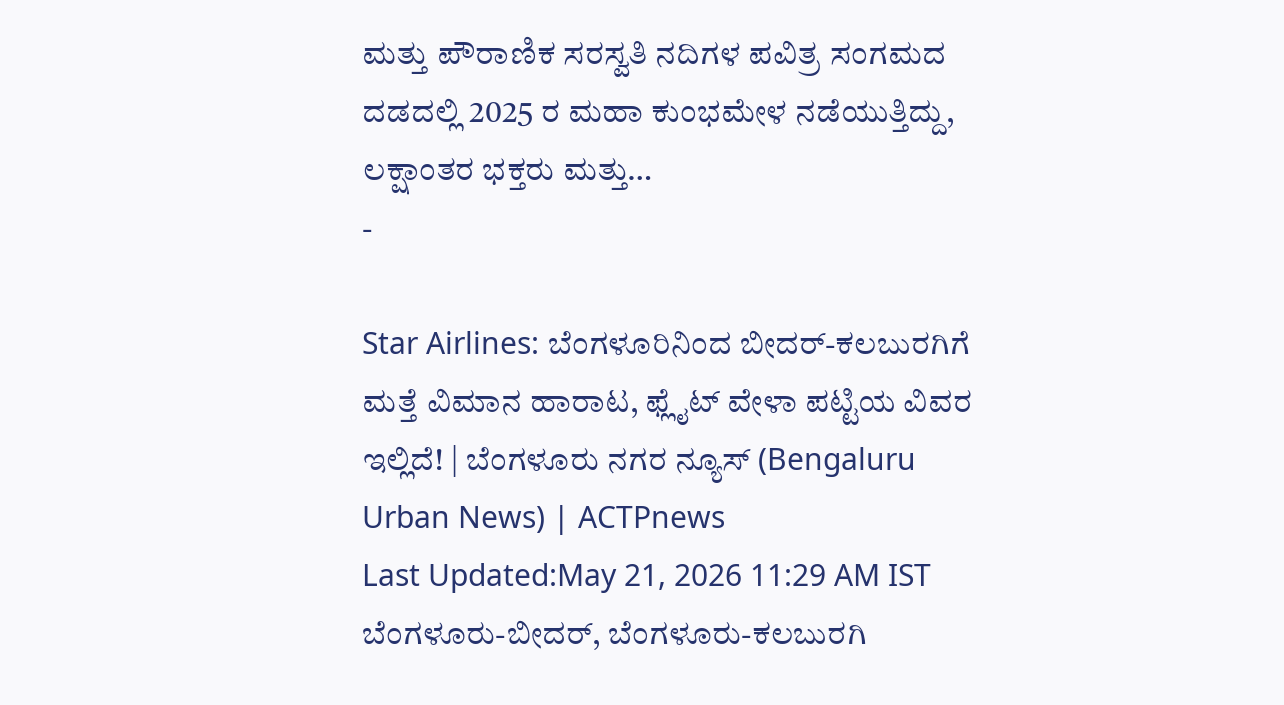ಮತ್ತು ಪೌರಾಣಿಕ ಸರಸ್ವತಿ ನದಿಗಳ ಪವಿತ್ರ ಸಂಗಮದ ದಡದಲ್ಲಿ 2025 ರ ಮಹಾ ಕುಂಭಮೇಳ ನಡೆಯುತ್ತಿದ್ದು, ಲಕ್ಷಾಂತರ ಭಕ್ತರು ಮತ್ತು…
-

Star Airlines: ಬೆಂಗಳೂರಿನಿಂದ ಬೀದರ್-ಕಲಬುರಗಿಗೆ ಮತ್ತೆ ವಿಮಾನ ಹಾರಾಟ, ಫ್ಲೈಟ್ ವೇಳಾ ಪಟ್ಟಿಯ ವಿವರ ಇಲ್ಲಿದೆ! | ಬೆಂಗಳೂರು ನಗರ ನ್ಯೂಸ್ (Bengaluru Urban News) | ACTPnews
Last Updated:May 21, 2026 11:29 AM IST ಬೆಂಗಳೂರು-ಬೀದರ್, ಬೆಂಗಳೂರು-ಕಲಬುರಗಿ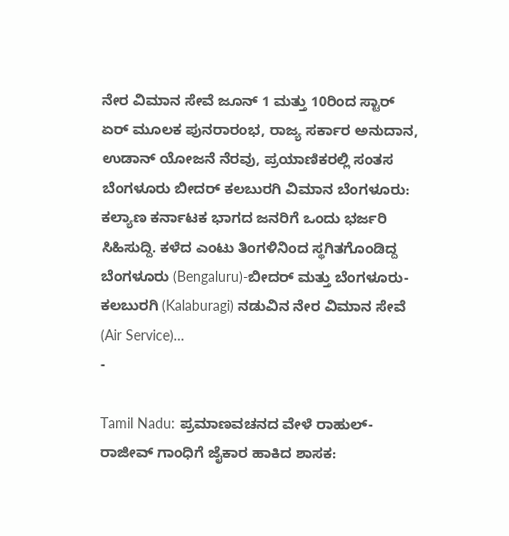ನೇರ ವಿಮಾನ ಸೇವೆ ಜೂನ್ 1 ಮತ್ತು 10ರಿಂದ ಸ್ಟಾರ್ ಏರ್ ಮೂಲಕ ಪುನರಾರಂಭ, ರಾಜ್ಯ ಸರ್ಕಾರ ಅನುದಾನ, ಉಡಾನ್ ಯೋಜನೆ ನೆರವು, ಪ್ರಯಾಣಿಕರಲ್ಲಿ ಸಂತಸ ಬೆಂಗಳೂರು ಬೀದರ್ ಕಲಬುರಗಿ ವಿಮಾನ ಬೆಂಗಳೂರು: ಕಲ್ಯಾಣ ಕರ್ನಾಟಕ ಭಾಗದ ಜನರಿಗೆ ಒಂದು ಭರ್ಜರಿ ಸಿಹಿಸುದ್ದಿ. ಕಳೆದ ಎಂಟು ತಿಂಗಳಿನಿಂದ ಸ್ಥಗಿತಗೊಂಡಿದ್ದ ಬೆಂಗಳೂರು (Bengaluru)-ಬೀದರ್ ಮತ್ತು ಬೆಂಗಳೂರು-ಕಲಬುರಗಿ (Kalaburagi) ನಡುವಿನ ನೇರ ವಿಮಾನ ಸೇವೆ (Air Service)…
-

Tamil Nadu: ಪ್ರಮಾಣವಚನದ ವೇಳೆ ರಾಹುಲ್- ರಾಜೀವ್ ಗಾಂಧಿಗೆ ಜೈಕಾರ ಹಾಕಿದ ಶಾಸಕ: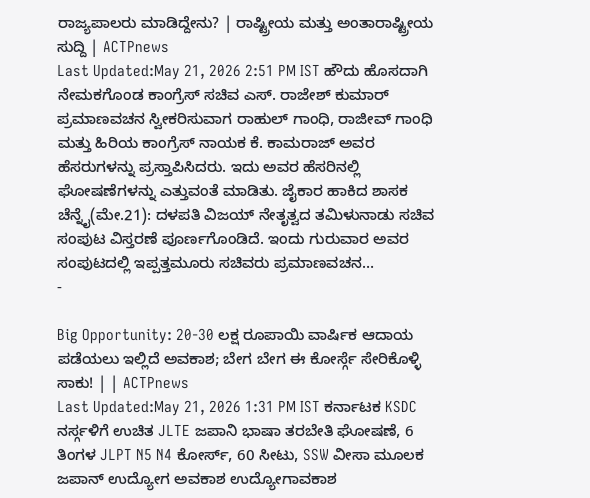ರಾಜ್ಯಪಾಲರು ಮಾಡಿದ್ದೇನು? | ರಾಷ್ಟ್ರೀಯ ಮತ್ತು ಅಂತಾರಾಷ್ಟ್ರೀಯ ಸುದ್ದಿ | ACTPnews
Last Updated:May 21, 2026 2:51 PM IST ಹೌದು ಹೊಸದಾಗಿ ನೇಮಕಗೊಂಡ ಕಾಂಗ್ರೆಸ್ ಸಚಿವ ಎಸ್. ರಾಜೇಶ್ ಕುಮಾರ್ ಪ್ರಮಾಣವಚನ ಸ್ವೀಕರಿಸುವಾಗ ರಾಹುಲ್ ಗಾಂಧಿ, ರಾಜೀವ್ ಗಾಂಧಿ ಮತ್ತು ಹಿರಿಯ ಕಾಂಗ್ರೆಸ್ ನಾಯಕ ಕೆ. ಕಾಮರಾಜ್ ಅವರ ಹೆಸರುಗಳನ್ನು ಪ್ರಸ್ತಾಪಿಸಿದರು. ಇದು ಅವರ ಹೆಸರಿನಲ್ಲಿ ಘೋಷಣೆಗಳನ್ನು ಎತ್ತುವಂತೆ ಮಾಡಿತು. ಜೈಕಾರ ಹಾಕಿದ ಶಾಸಕ ಚೆನ್ನೈ(ಮೇ.21): ದಳಪತಿ ವಿಜಯ್ ನೇತೃತ್ವದ ತಮಿಳುನಾಡು ಸಚಿವ ಸಂಪುಟ ವಿಸ್ತರಣೆ ಪೂರ್ಣಗೊಂಡಿದೆ. ಇಂದು ಗುರುವಾರ ಅವರ ಸಂಪುಟದಲ್ಲಿ ಇಪ್ಪತ್ತಮೂರು ಸಚಿವರು ಪ್ರಮಾಣವಚನ…
-

Big Opportunity: 20-30 ಲಕ್ಷ ರೂಪಾಯಿ ವಾರ್ಷಿಕ ಆದಾಯ ಪಡೆಯಲು ಇಲ್ಲಿದೆ ಅವಕಾಶ; ಬೇಗ ಬೇಗ ಈ ಕೋರ್ಸ್ಗೆ ಸೇರಿಕೊಳ್ಳಿ ಸಾಕು! | | ACTPnews
Last Updated:May 21, 2026 1:31 PM IST ಕರ್ನಾಟಕ KSDC ನರ್ಸ್ಗಳಿಗೆ ಉಚಿತ JLTE ಜಪಾನಿ ಭಾಷಾ ತರಬೇತಿ ಘೋಷಣೆ, 6 ತಿಂಗಳ JLPT N5 N4 ಕೋರ್ಸ್, 60 ಸೀಟು, SSW ವೀಸಾ ಮೂಲಕ ಜಪಾನ್ ಉದ್ಯೋಗ ಅವಕಾಶ ಉದ್ಯೋಗಾವಕಾಶ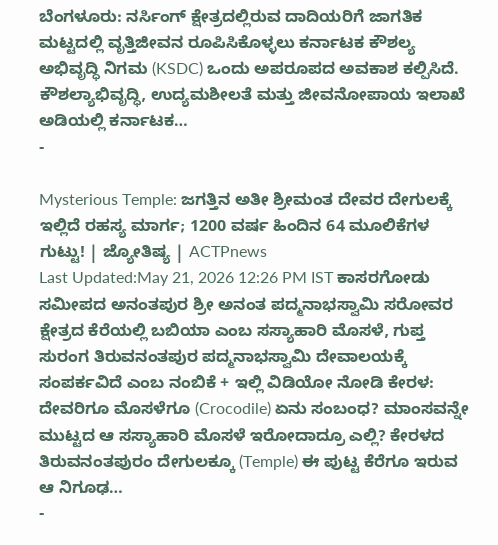ಬೆಂಗಳೂರು: ನರ್ಸಿಂಗ್ ಕ್ಷೇತ್ರದಲ್ಲಿರುವ ದಾದಿಯರಿಗೆ ಜಾಗತಿಕ ಮಟ್ಟದಲ್ಲಿ ವೃತ್ತಿಜೀವನ ರೂಪಿಸಿಕೊಳ್ಳಲು ಕರ್ನಾಟಕ ಕೌಶಲ್ಯ ಅಭಿವೃದ್ಧಿ ನಿಗಮ (KSDC) ಒಂದು ಅಪರೂಪದ ಅವಕಾಶ ಕಲ್ಪಿಸಿದೆ. ಕೌಶಲ್ಯಾಭಿವೃದ್ಧಿ, ಉದ್ಯಮಶೀಲತೆ ಮತ್ತು ಜೀವನೋಪಾಯ ಇಲಾಖೆ ಅಡಿಯಲ್ಲಿ ಕರ್ನಾಟಕ…
-

Mysterious Temple: ಜಗತ್ತಿನ ಅತೀ ಶ್ರೀಮಂತ ದೇವರ ದೇಗುಲಕ್ಕೆ ಇಲ್ಲಿದೆ ರಹಸ್ಯ ಮಾರ್ಗ; 1200 ವರ್ಷ ಹಿಂದಿನ 64 ಮೂಲಿಕೆಗಳ ಗುಟ್ಟು! | ಜ್ಯೋತಿಷ್ಯ | ACTPnews
Last Updated:May 21, 2026 12:26 PM IST ಕಾಸರಗೋಡು ಸಮೀಪದ ಅನಂತಪುರ ಶ್ರೀ ಅನಂತ ಪದ್ಮನಾಭಸ್ವಾಮಿ ಸರೋವರ ಕ್ಷೇತ್ರದ ಕೆರೆಯಲ್ಲಿ ಬಬಿಯಾ ಎಂಬ ಸಸ್ಯಾಹಾರಿ ಮೊಸಳೆ, ಗುಪ್ತ ಸುರಂಗ ತಿರುವನಂತಪುರ ಪದ್ಮನಾಭಸ್ವಾಮಿ ದೇವಾಲಯಕ್ಕೆ ಸಂಪರ್ಕವಿದೆ ಎಂಬ ನಂಬಿಕೆ + ಇಲ್ಲಿ ವಿಡಿಯೋ ನೋಡಿ ಕೇರಳ: ದೇವರಿಗೂ ಮೊಸಳೆಗೂ (Crocodile) ಏನು ಸಂಬಂಧ? ಮಾಂಸವನ್ನೇ ಮುಟ್ಟದ ಆ ಸಸ್ಯಾಹಾರಿ ಮೊಸಳೆ ಇರೋದಾದ್ರೂ ಎಲ್ಲಿ? ಕೇರಳದ ತಿರುವನಂತಪುರಂ ದೇಗುಲಕ್ಕೂ (Temple) ಈ ಪುಟ್ಟ ಕೆರೆಗೂ ಇರುವ ಆ ನಿಗೂಢ…
-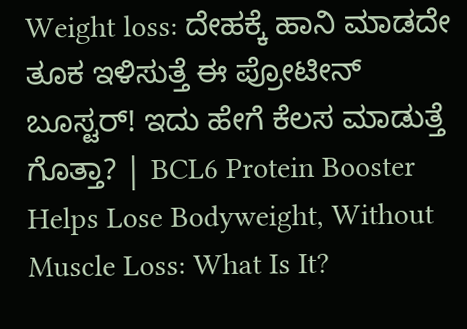Weight loss: ದೇಹಕ್ಕೆ ಹಾನಿ ಮಾಡದೇ ತೂಕ ಇಳಿಸುತ್ತೆ ಈ ಪ್ರೋಟೀನ್ ಬೂಸ್ಟರ್! ಇದು ಹೇಗೆ ಕೆಲಸ ಮಾಡುತ್ತೆ ಗೊತ್ತಾ? | BCL6 Protein Booster Helps Lose Bodyweight, Without Muscle Loss: What Is It?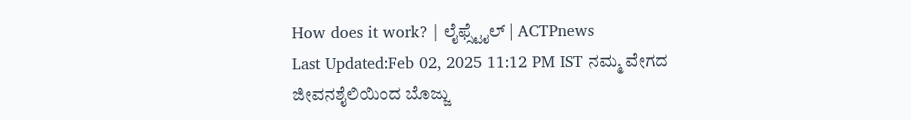How does it work? | ಲೈಫ್ಸ್ಟೈಲ್ | ACTPnews
Last Updated:Feb 02, 2025 11:12 PM IST ನಮ್ಮ ವೇಗದ ಜೀವನಶೈಲಿಯಿಂದ ಬೊಜ್ಜು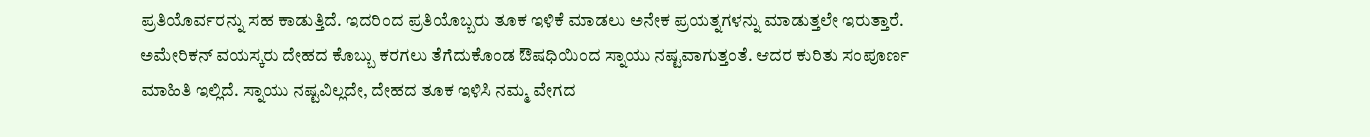ಪ್ರತಿಯೊರ್ವರನ್ನು ಸಹ ಕಾಡುತ್ತಿದೆ. ಇದರಿಂದ ಪ್ರತಿಯೊಬ್ಬರು ತೂಕ ಇಳಿಕೆ ಮಾಡಲು ಅನೇಕ ಪ್ರಯತ್ನಗಳನ್ನು ಮಾಡುತ್ತಲೇ ಇರುತ್ತಾರೆ. ಅಮೇರಿಕನ್ ವಯಸ್ಕರು ದೇಹದ ಕೊಬ್ಬು ಕರಗಲು ತೆಗೆದುಕೊಂಡ ಔಷಧಿಯಿಂದ ಸ್ನಾಯು ನಷ್ಟವಾಗುತ್ತಂತೆ. ಆದರ ಕುರಿತು ಸಂಪೂರ್ಣ ಮಾಹಿತಿ ಇಲ್ಲಿದೆ. ಸ್ನಾಯು ನಷ್ಟವಿಲ್ಲದೇ, ದೇಹದ ತೂಕ ಇಳಿಸಿ ನಮ್ಮ ವೇಗದ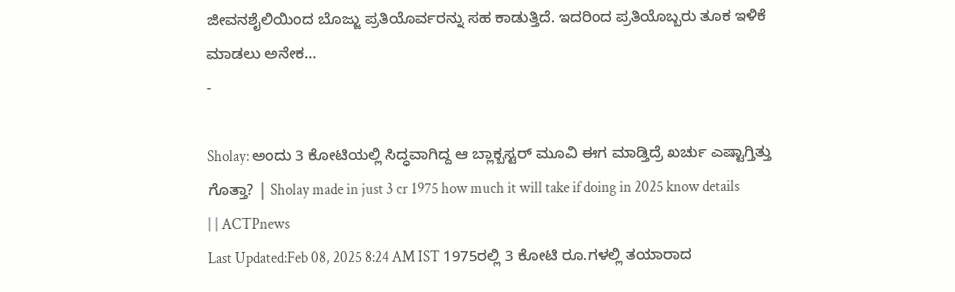ಜೀವನಶೈಲಿಯಿಂದ ಬೊಜ್ಜು ಪ್ರತಿಯೊರ್ವರನ್ನು ಸಹ ಕಾಡುತ್ತಿದೆ. ಇದರಿಂದ ಪ್ರತಿಯೊಬ್ಬರು ತೂಕ ಇಳಿಕೆ ಮಾಡಲು ಅನೇಕ…
-

Sholay: ಅಂದು 3 ಕೋಟಿಯಲ್ಲಿ ಸಿದ್ಧವಾಗಿದ್ದ ಆ ಬ್ಲಾಕ್ಬಸ್ಟರ್ ಮೂವಿ ಈಗ ಮಾಡ್ತಿದ್ರೆ ಖರ್ಚು ಎಷ್ಟಾಗ್ತಿತ್ತು ಗೊತ್ತಾ? | Sholay made in just 3 cr 1975 how much it will take if doing in 2025 know details | | ACTPnews
Last Updated:Feb 08, 2025 8:24 AM IST 1975ರಲ್ಲಿ 3 ಕೋಟಿ ರೂ.ಗಳಲ್ಲಿ ತಯಾರಾದ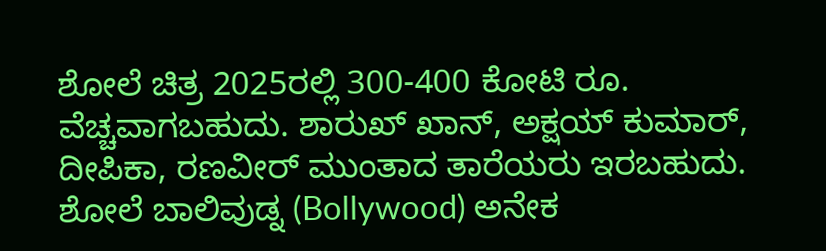ಶೋಲೆ ಚಿತ್ರ 2025ರಲ್ಲಿ 300-400 ಕೋಟಿ ರೂ. ವೆಚ್ಚವಾಗಬಹುದು. ಶಾರುಖ್ ಖಾನ್, ಅಕ್ಷಯ್ ಕುಮಾರ್, ದೀಪಿಕಾ, ರಣವೀರ್ ಮುಂತಾದ ತಾರೆಯರು ಇರಬಹುದು. ಶೋಲೆ ಬಾಲಿವುಡ್ನ (Bollywood) ಅನೇಕ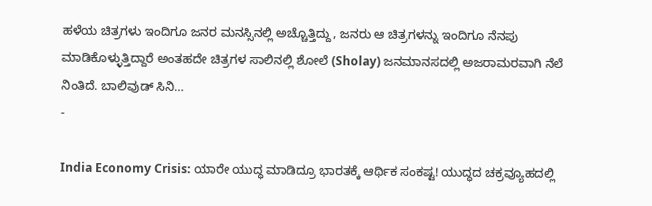ಹಳೆಯ ಚಿತ್ರಗಳು ಇಂದಿಗೂ ಜನರ ಮನಸ್ಸಿನಲ್ಲಿ ಅಚ್ಚೊತ್ತಿದ್ದು, ಜನರು ಆ ಚಿತ್ರಗಳನ್ನು ಇಂದಿಗೂ ನೆನಪು ಮಾಡಿಕೊಳ್ಳುತ್ತಿದ್ದಾರೆ ಅಂತಹದೇ ಚಿತ್ರಗಳ ಸಾಲಿನಲ್ಲಿ ಶೋಲೆ (Sholay) ಜನಮಾನಸದಲ್ಲಿ ಅಜರಾಮರವಾಗಿ ನೆಲೆ ನಿಂತಿದೆ. ಬಾಲಿವುಡ್ ಸಿನಿ…
-

India Economy Crisis: ಯಾರೇ ಯುದ್ಧ ಮಾಡಿದ್ರೂ ಭಾರತಕ್ಕೆ ಆರ್ಥಿಕ ಸಂಕಷ್ಟ! ಯುದ್ಧದ ಚಕ್ರವ್ಯೂಹದಲ್ಲಿ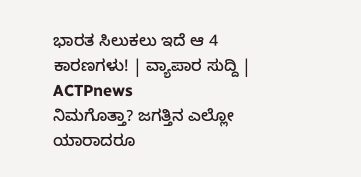ಭಾರತ ಸಿಲುಕಲು ಇದೆ ಆ 4 ಕಾರಣಗಳು! | ವ್ಯಾಪಾರ ಸುದ್ದಿ | ACTPnews
ನಿಮಗೊತ್ತಾ? ಜಗತ್ತಿನ ಎಲ್ಲೋ ಯಾರಾದರೂ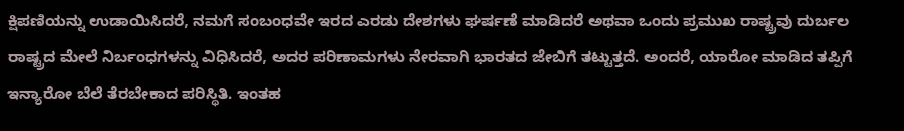ಕ್ಷಿಪಣಿಯನ್ನು ಉಡಾಯಿಸಿದರೆ, ನಮಗೆ ಸಂಬಂಧವೇ ಇರದ ಎರಡು ದೇಶಗಳು ಘರ್ಷಣೆ ಮಾಡಿದರೆ ಅಥವಾ ಒಂದು ಪ್ರಮುಖ ರಾಷ್ಟ್ರವು ದುರ್ಬಲ ರಾಷ್ಟ್ರದ ಮೇಲೆ ನಿರ್ಬಂಧಗಳನ್ನು ವಿಧಿಸಿದರೆ, ಅದರ ಪರಿಣಾಮಗಳು ನೇರವಾಗಿ ಭಾರತದ ಜೇಬಿಗೆ ತಟ್ಟುತ್ತದೆ. ಅಂದರೆ, ಯಾರೋ ಮಾಡಿದ ತಪ್ಪಿಗೆ ಇನ್ಯಾರೋ ಬೆಲೆ ತೆರಬೇಕಾದ ಪರಿಸ್ಥಿತಿ. ಇಂತಹ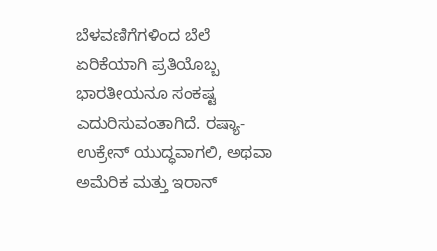ಬೆಳವಣಿಗೆಗಳಿಂದ ಬೆಲೆ ಏರಿಕೆಯಾಗಿ ಪ್ರತಿಯೊಬ್ಬ ಭಾರತೀಯನೂ ಸಂಕಷ್ಟ ಎದುರಿಸುವಂತಾಗಿದೆ. ರಷ್ಯಾ-ಉಕ್ರೇನ್ ಯುದ್ಧವಾಗಲಿ, ಅಥವಾ ಅಮೆರಿಕ ಮತ್ತು ಇರಾನ್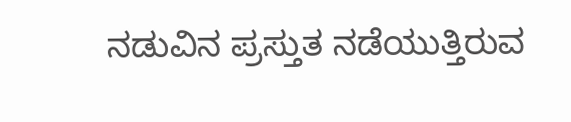ನಡುವಿನ ಪ್ರಸ್ತುತ ನಡೆಯುತ್ತಿರುವ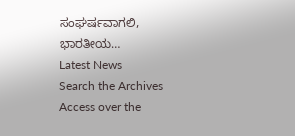ಸಂಘರ್ಷವಾಗಲಿ, ಭಾರತೀಯ…
Latest News
Search the Archives
Access over the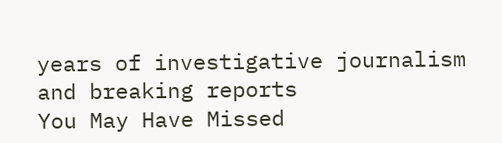years of investigative journalism and breaking reports
You May Have Missed